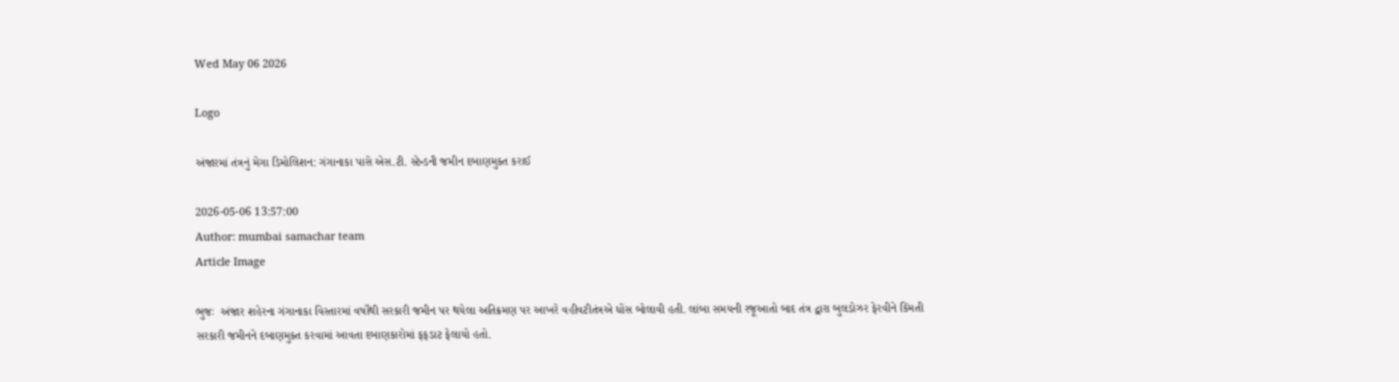Wed May 06 2026

Logo

અંજારમાં તંત્રનું મેગા ડિમોલિશન: ગંગાનાકા પાસે એસ.ટી. સ્ટેન્ડની જમીન દબાણમુક્ત કરાઈ

2026-05-06 13:57:00
Author: mumbai samachar team
Article Image

ભુજઃ  અંજાર શહેરના ગંગાનાકા વિસ્તારમાં વર્ષોથી સરકારી જમીન પર થયેલા અતિક્રમણ પર આખરે વહીવટીતંત્રએ ધોંસ બોલાવી હતી. લાંબા સમયની રજૂઆતો બાદ તંત્ર દ્વારા બુલડોઝર ફેરવીને કિંમતી સરકારી જમીનને દબાણમુક્ત કરવામાં આવતા દબાણકારોમાં ફફડાટ ફેલાયો હતો.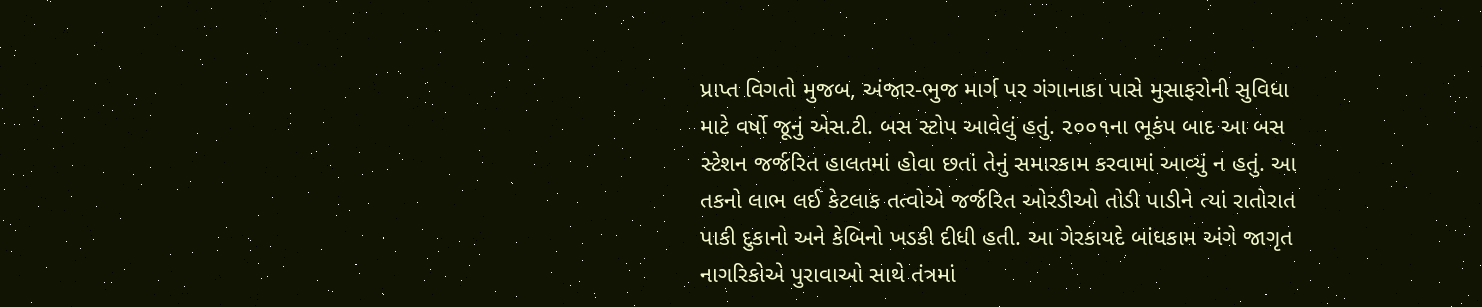પ્રાપ્ત વિગતો મુજબ, અંજાર-ભુજ માર્ગ પર ગંગાનાકા પાસે મુસાફરોની સુવિધા માટે વર્ષો જૂનું એસ.ટી. બસ સ્ટોપ આવેલું હતું. ૨૦૦૧ના ભૂકંપ બાદ આ બસ સ્ટેશન જર્જરિત હાલતમાં હોવા છતાં તેનું સમારકામ કરવામાં આવ્યું ન હતું. આ તકનો લાભ લઈ કેટલાક તત્વોએ જર્જરિત ઓરડીઓ તોડી પાડીને ત્યાં રાતોરાત પાકી દુકાનો અને કેબિનો ખડકી દીધી હતી. આ ગેરકાયદે બાંધકામ અંગે જાગૃત નાગરિકોએ પુરાવાઓ સાથે તંત્રમાં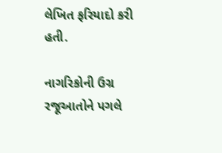લેખિત ફરિયાદો કરી હતી.

નાગરિકોની ઉગ્ર રજૂઆતોને પગલે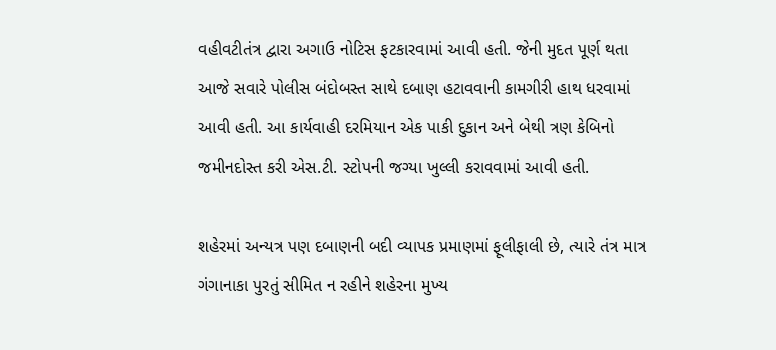વહીવટીતંત્ર દ્વારા અગાઉ નોટિસ ફટકારવામાં આવી હતી. જેની મુદત પૂર્ણ થતા આજે સવારે પોલીસ બંદોબસ્ત સાથે દબાણ હટાવવાની કામગીરી હાથ ધરવામાં આવી હતી. આ કાર્યવાહી દરમિયાન એક પાકી દુકાન અને બેથી ત્રણ કેબિનો જમીનદોસ્ત કરી એસ.ટી. સ્ટોપની જગ્યા ખુલ્લી કરાવવામાં આવી હતી.

શહેરમાં અન્યત્ર પણ દબાણની બદી વ્યાપક પ્રમાણમાં ફૂલીફાલી છે, ત્યારે તંત્ર માત્ર ગંગાનાકા પુરતું સીમિત ન રહીને શહેરના મુખ્ય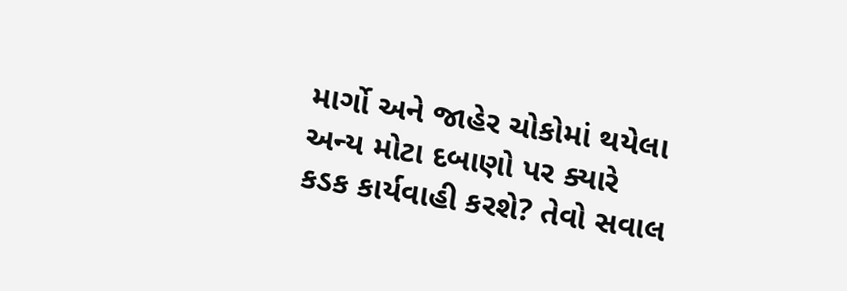માર્ગો અને જાહેર ચોકોમાં થયેલા અન્ય મોટા દબાણો પર ક્યારે કડક કાર્યવાહી કરશે? તેવો સવાલ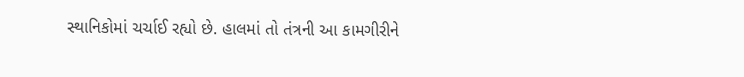સ્થાનિકોમાં ચર્ચાઈ રહ્યો છે. હાલમાં તો તંત્રની આ કામગીરીને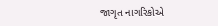જાગૃત નાગરિકોએ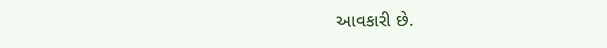આવકારી છે.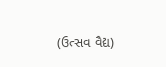(ઉત્સવ વૈદ્ય)